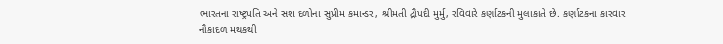ભારતના રાષ્ટ્રપતિ અને સશ દળોના સુપ્રીમ કમાન્ડર, શ્રીમતી દ્રૌપદી મુર્મુ, રવિવારે કર્ણાટકની મુલાકાતે છે. કર્ણાટકના કારવાર નૌકાદળ મથકથી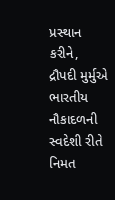પ્રસ્થાન કરીને, દ્રૌપદી મુર્મુએ ભારતીય નૌકાદળની સ્વદેશી રીતે નિમત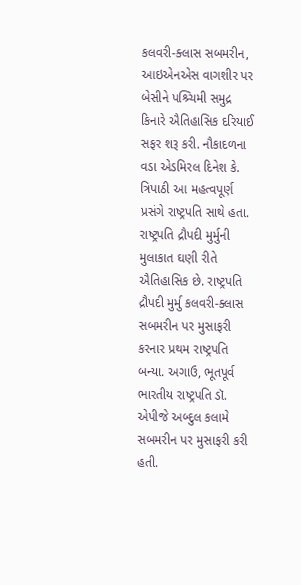કલવરી-ક્લાસ સબમરીન, આઇએનએસ વાગશીર પર બેસીને પશ્ર્ચિમી સમુદ્ર કિનારે ઐતિહાસિક દરિયાઈ સફર શરૂ કરી. નૌકાદળના વડા એડમિરલ દિનેશ કે. ત્રિપાઠી આ મહત્વપૂર્ણ પ્રસંગે રાષ્ટ્રપતિ સાથે હતા.
રાષ્ટ્રપતિ દ્રૌપદી મુર્મુની મુલાકાત ઘણી રીતે ઐતિહાસિક છે. રાષ્ટ્રપતિ દ્રૌપદી મુર્મુ કલવરી-ક્લાસ સબમરીન પર મુસાફરી કરનાર પ્રથમ રાષ્ટ્રપતિ બન્યા. અગાઉ, ભૂતપૂર્વ ભારતીય રાષ્ટ્રપતિ ડૉ. એપીજે અબ્દુલ કલામે સબમરીન પર મુસાફરી કરી હતી.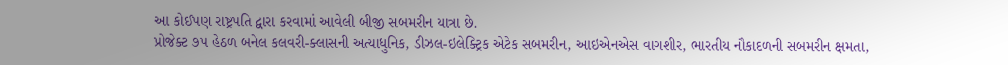આ કોઈપણ રાષ્ટ્રપતિ દ્વારા કરવામાં આવેલી બીજી સબમરીન યાત્રા છે.
પ્રોજેક્ટ ૭૫ હેઠળ બનેલ કલવરી-ક્લાસની અત્યાધુનિક, ડીઝલ-ઇલેક્ટ્રિક એટેક સબમરીન, આઇએનએસ વાગશીર, ભારતીય નૌકાદળની સબમરીન ક્ષમતા,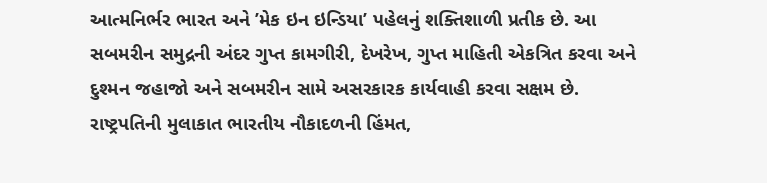આત્મનિર્ભર ભારત અને ’મેક ઇન ઇન્ડિયા’ પહેલનું શક્તિશાળી પ્રતીક છે. આ સબમરીન સમુદ્રની અંદર ગુપ્ત કામગીરી, દેખરેખ, ગુપ્ત માહિતી એકત્રિત કરવા અને દુશ્મન જહાજો અને સબમરીન સામે અસરકારક કાર્યવાહી કરવા સક્ષમ છે. રાષ્ટ્રપતિની મુલાકાત ભારતીય નૌકાદળની હિંમત,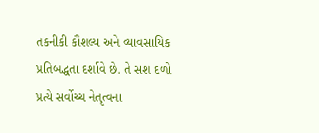તકનીકી કૌશલ્ય અને વ્યાવસાયિક પ્રતિબદ્ધતા દર્શાવે છે. તે સશ દળો પ્રત્યે સર્વોચ્ચ નેતૃત્વના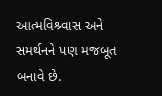આત્મવિશ્ર્વાસ અને સમર્થનને પણ મજબૂત બનાવે છે.